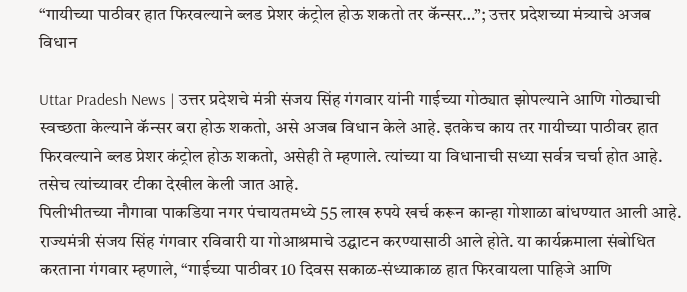“गायीच्या पाठीवर हात फिरवल्याने ब्लड प्रेशर कंट्रोल होऊ शकतो तर कॅन्सर…”; उत्तर प्रदेशच्या मंत्र्याचे अजब विधान

Uttar Pradesh News | उत्तर प्रदेशचे मंत्री संजय सिंह गंगवार यांनी गाईच्या गोठ्यात झोपल्याने आणि गोठ्याची स्वच्छता केल्याने कॅन्सर बरा होऊ शकतो, असे अजब विधान केले आहे. इतकेच काय तर गायीच्या पाठीवर हात फिरवल्याने ब्लड प्रेशर कंट्रोल होऊ शकतो, असेही ते म्हणाले. त्यांच्या या विधानाची सध्या सर्वत्र चर्चा होत आहे. तसेच त्यांच्यावर टीका देखील केली जात आहे.
पिलीभीतच्या नौगावा पाकडिया नगर पंचायतमध्ये 55 लाख रुपये खर्च करून कान्हा गोशाळा बांधण्यात आली आहे. राज्यमंत्री संजय सिंह गंगवार रविवारी या गोआश्रमाचे उद्घाटन करण्यासाठी आले होते. या कार्यक्रमाला संबोधित करताना गंगवार म्हणाले, “गाईच्या पाठीवर 10 दिवस सकाळ-संध्याकाळ हात फिरवायला पाहिजे आणि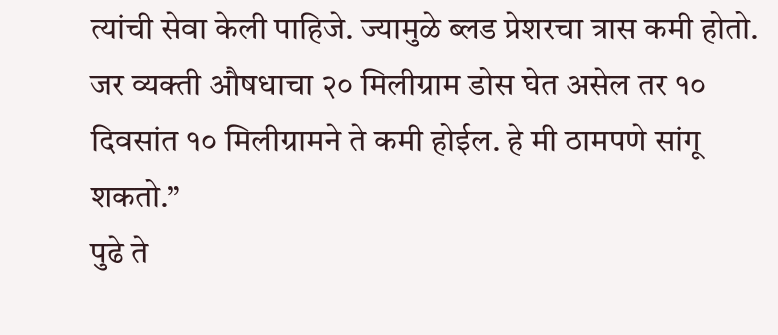त्यांची सेवा केली पाहिजे. ज्यामुळे ब्लड प्रेशरचा त्रास कमी होतो. जर व्यक्ती औषधाचा २० मिलीग्राम डोस घेत असेल तर १० दिवसांत १० मिलीग्रामने ते कमी होईल. हे मी ठामपणे सांगू शकतो.”
पुढे ते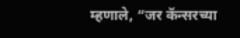म्हणाले, “जर कॅन्सरच्या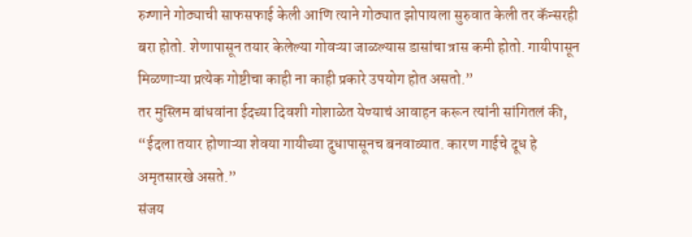रुग्णाने गोठ्याची साफसफाई केली आणि त्याने गोठ्यात झोपायला सुरुवात केली तर कॅन्सरही बरा होतो. शेणापासून तयार केलेल्या गोवऱ्या जाळल्यास डासांचा त्रास कमी होतो. गायीपासून मिळणाऱ्या प्रत्येक गोष्टीचा काही ना काही प्रकारे उपयोग होत असतो.”
तर मुस्लिम बांधवांना ईदच्या दिवशी गोशाळेत येण्याचं आवाहन करून त्यांनी सांगितलं की, “ईदला तयार होणाऱ्या शेवया गायीच्या दुधापासूनच बनवाव्यात. कारण गाईचे दूध हे अमृतसारखे असते.”
संजय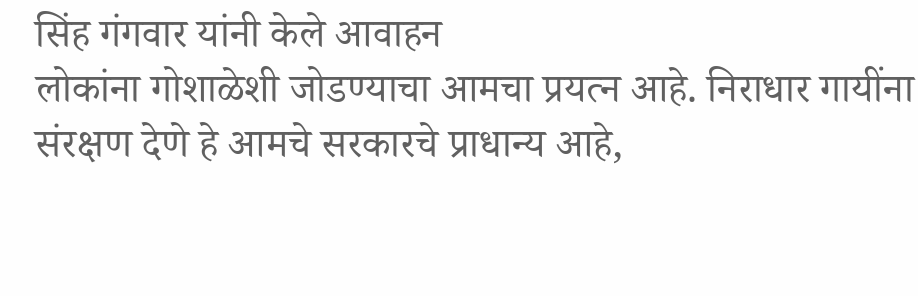सिंह गंगवार यांनी केले आवाहन
लोकांना गोशाळेशी जोडण्याचा आमचा प्रयत्न आहे. निराधार गायींना संरक्षण देणे हे आमचे सरकारचे प्राधान्य आहे,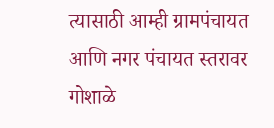त्यासाठी आम्ही ग्रामपंचायत आणि नगर पंचायत स्तरावर गोशाळे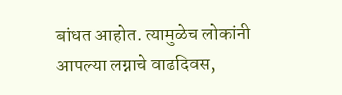बांधत आहोत. त्यामुळेच लोकांनी आपल्या लग्नाचे वाढदिवस,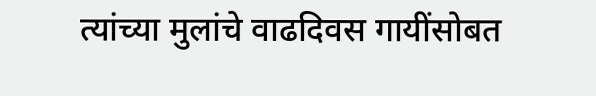त्यांच्या मुलांचे वाढदिवस गायींसोबत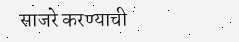साजरे करण्याची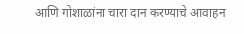आणि गोशाळांना चारा दान करण्याचे आवाहन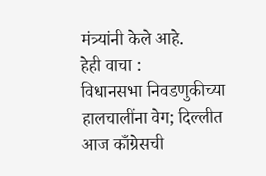मंत्र्यांनी केले आहे.
हेही वाचा :
विधानसभा निवडणुकीच्या हालचालींना वेग; दिल्लीत आज काँग्रेसची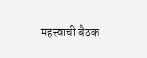महत्त्वाची बैठक